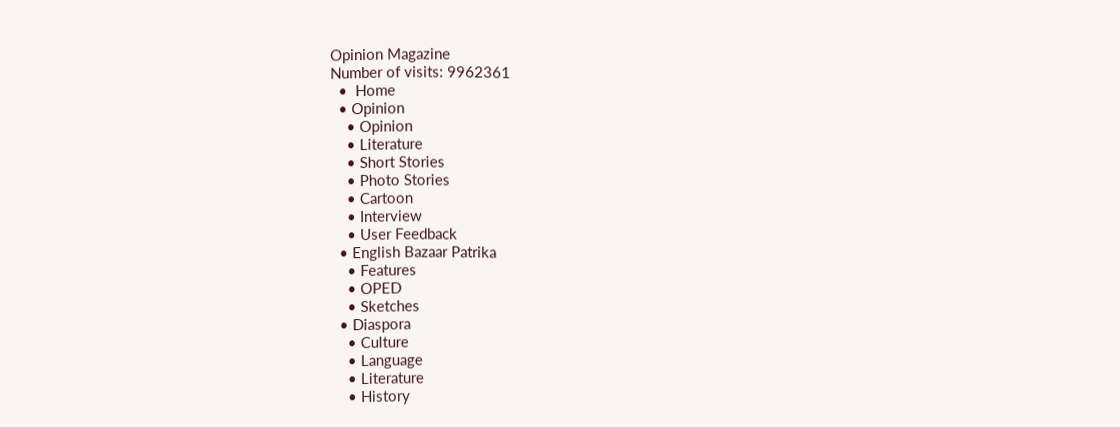Opinion Magazine
Number of visits: 9962361
  •  Home
  • Opinion
    • Opinion
    • Literature
    • Short Stories
    • Photo Stories
    • Cartoon
    • Interview
    • User Feedback
  • English Bazaar Patrika
    • Features
    • OPED
    • Sketches
  • Diaspora
    • Culture
    • Language
    • Literature
    • History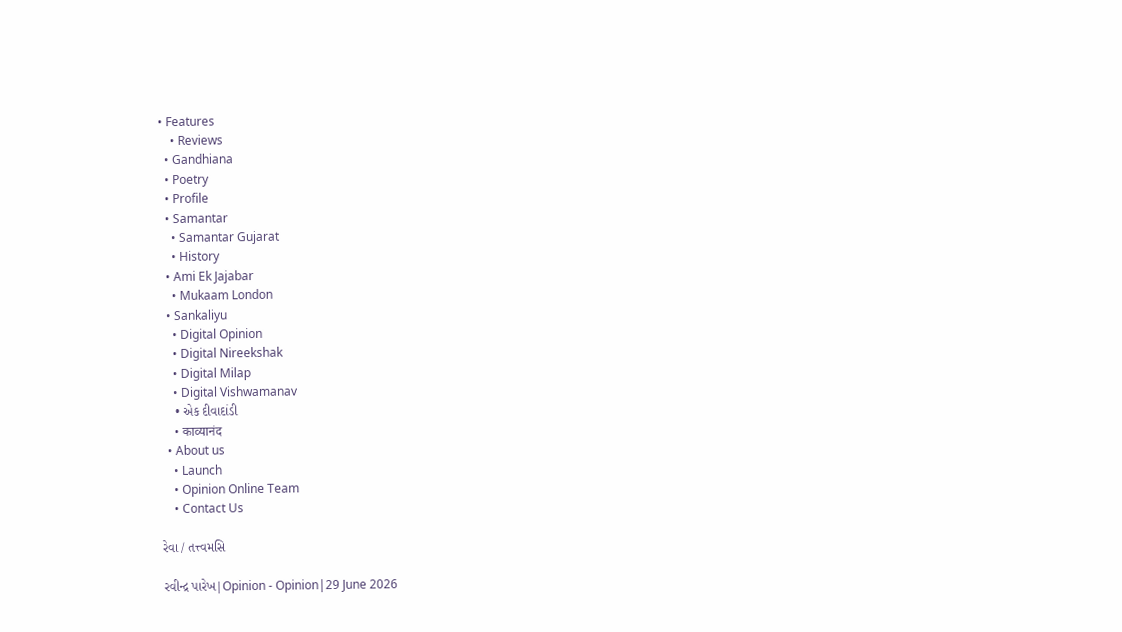• Features
    • Reviews
  • Gandhiana
  • Poetry
  • Profile
  • Samantar
    • Samantar Gujarat
    • History
  • Ami Ek Jajabar
    • Mukaam London
  • Sankaliyu
    • Digital Opinion
    • Digital Nireekshak
    • Digital Milap
    • Digital Vishwamanav
    • એક દીવાદાંડી
    • काव्यानंद
  • About us
    • Launch
    • Opinion Online Team
    • Contact Us

રેવા / તત્ત્વમસિ

રવીન્દ્ર પારેખ|Opinion - Opinion|29 June 2026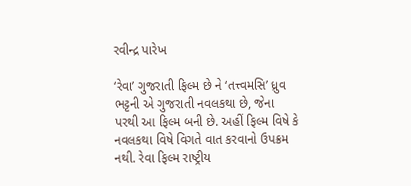રવીન્દ્ર પારેખ

‘રેવા’ ગુજરાતી ફિલ્મ છે ને ‘તત્ત્વમસિ’ ધ્રુવ ભટ્ટની એ ગુજરાતી નવલકથા છે, જેના પરથી આ ફિલ્મ બની છે. અહીં ફિલ્મ વિષે કે નવલકથા વિષે વિગતે વાત કરવાનો ઉપક્રમ નથી. રેવા ફિલ્મ રાષ્ટ્રીય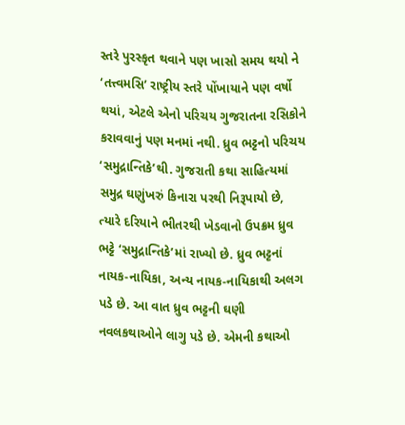સ્તરે પુરસ્કૃત થવાને પણ ખાસો સમય થયો ને ‘તત્ત્વમસિ’ રાષ્ટ્રીય સ્તરે પોંખાયાને પણ વર્ષો થયાં, એટલે એનો પરિચય ગુજરાતના રસિકોને કરાવવાનું પણ મનમાં નથી. ધ્રુવ ભટ્ટનો પરિચય ‘સમુદ્રાન્તિકે’થી. ગુજરાતી કથા સાહિત્યમાં સમુદ્ર ઘણુંખરું કિનારા પરથી નિરૂપાયો છે, ત્યારે દરિયાને ભીતરથી ખેડવાનો ઉપક્રમ ધ્રુવ ભટ્ટે ‘સમુદ્રાન્તિકે’માં રાખ્યો છે. ધ્રુવ ભટ્ટનાં નાયક-નાયિકા, અન્ય નાયક-નાયિકાથી અલગ પડે છે. આ વાત ધ્રુવ ભટ્ટની ઘણી નવલકથાઓને લાગુ પડે છે. એમની કથાઓ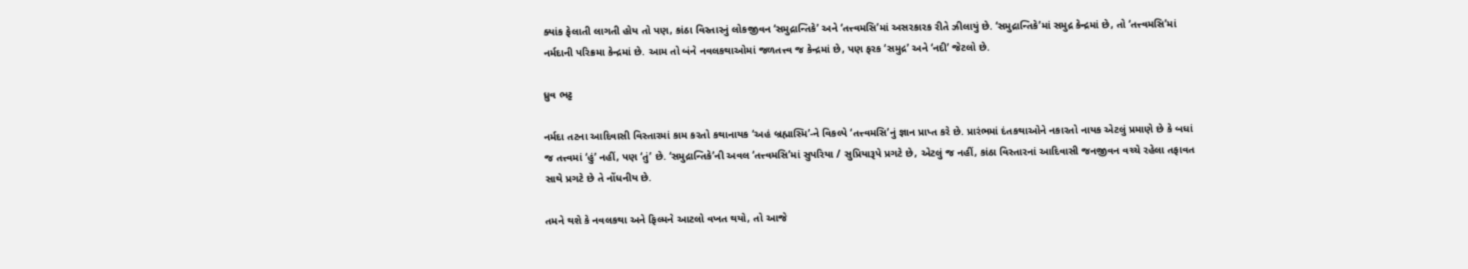ક્યાંક ફેલાતી લાગતી હોય તો પણ, કાંઠા વિસ્તારનું લોકજીવન ‘સમુદ્રાન્તિકે’ અને ‘તત્ત્વમસિ’માં અસરકારક રીતે ઝીલાયું છે. ‘સમુદ્રાન્તિકે’માં સમુદ્ર કેન્દ્રમાં છે, તો ‘તત્ત્વમસિ’માં નર્મદાની પરિક્રમા કેન્દ્રમાં છે. આમ તો બંને નવલકથાઓમાં જળતત્ત્વ જ કેન્દ્રમાં છે, પણ ફરક ‘સમુદ્ર’ અને ‘નદી’ જેટલો છે.

ધ્રુવ ભટ્ટ

નર્મદા તટના આદિવાસી વિસ્તારમાં કામ કરતો કથાનાયક ‘અહં બ્રહ્માસ્મિ’-ને વિકલ્પે ‘તત્ત્વમસિ’નું જ્ઞાન પ્રાપ્ત કરે છે. પ્રારંભમાં દંતકથાઓને નકારતો નાયક એટલું પ્રમાણે છે કે બધાં જ તત્ત્વમાં ‘હું’ નહીં, પણ ‘તું’ છે. ‘સમુદ્રાન્તિકે’ની અવલ ‘તત્ત્વમસિ’માં સુપરિયા / સુપ્રિયારૂપે પ્રગટે છે, એટલું જ નહીં, કાંઠા વિસ્તારનાં આદિવાસી જનજીવન વચ્ચે રહેલા તફાવત સાથે પ્રગટે છે તે નોંધનીય છે.

તમને થશે કે નવલકથા અને ફિલ્મને આટલો વખત થયો, તો આજે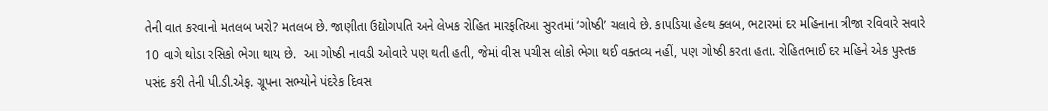તેની વાત કરવાનો મતલબ ખરો? મતલબ છે. જાણીતા ઉદ્યોગપતિ અને લેખક રોહિત મારફતિઆ સુરતમાં ‘ગોષ્ઠી’ ચલાવે છે. કાપડિયા હેલ્થ ક્લબ, ભટારમાં દર મહિનાના ત્રીજા રવિવારે સવારે 10 વાગે થોડા રસિકો ભેગા થાય છે.  આ ગોષ્ઠી નાવડી ઓવારે પણ થતી હતી, જેમાં વીસ પચીસ લોકો ભેગા થઈ વક્તવ્ય નહીં, પણ ગોષ્ઠી કરતા હતા. રોહિતભાઈ દર મહિને એક પુસ્તક પસંદ કરી તેની પી.ડી.એફ. ગ્રૂપના સભ્યોને પંદરેક દિવસ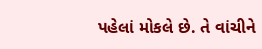પહેલાં મોકલે છે. તે વાંચીને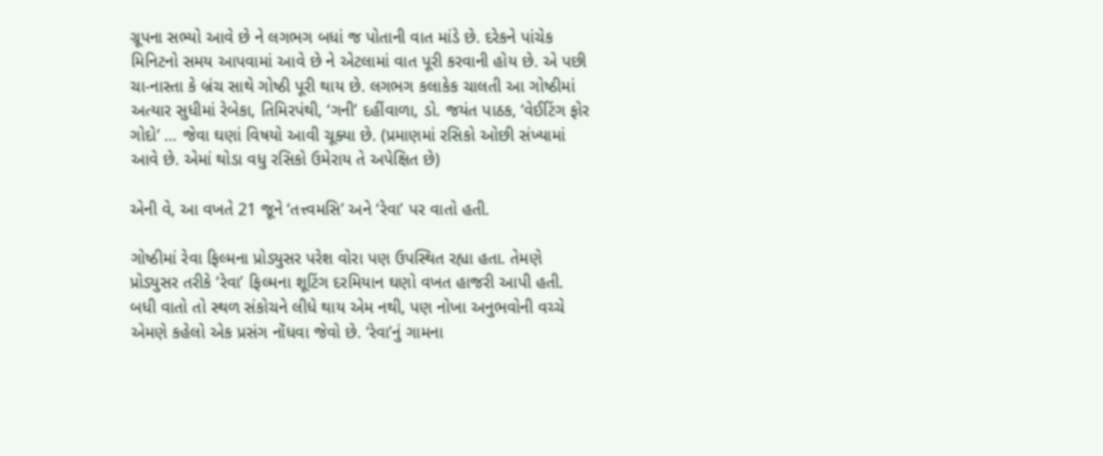ગ્રૂપના સભ્યો આવે છે ને લગભગ બધાં જ પોતાની વાત માંડે છે. દરેકને પાંચેક મિનિટનો સમય આપવામાં આવે છે ને એટલામાં વાત પૂરી કરવાની હોય છે. એ પછી ચા-નાસ્તા કે બ્રંચ સાથે ગોષ્ઠી પૂરી થાય છે. લગભગ કલાકેક ચાલતી આ ગોષ્ઠીમાં અત્યાર સુધીમાં રેબેકા, તિમિરપંથી, ‘ગની’ દહીંવાળા, ડો. જયંત પાઠક, ‘વેઈટિંગ ફોર ગોદો’ … જેવા ઘણાં વિષયો આવી ચૂક્યા છે. (પ્રમાણમાં રસિકો ઓછી સંખ્યામાં આવે છે. એમાં થોડા વધુ રસિકો ઉમેરાય તે અપેક્ષિત છે)

એની વે, આ વખતે 21 જૂને ‘તત્ત્વમસિ’ અને ‘રેવા’ પર વાતો હતી.

ગોષ્ઠીમાં રેવા ફિલ્મના પ્રોડ્યુસર પરેશ વોરા પણ ઉપસ્થિત રહ્યા હતા. તેમણે પ્રોડ્યુસર તરીકે ‘રેવા’ ફિલ્મના શૂટિંગ દરમિયાન ઘણો વખત હાજરી આપી હતી. બધી વાતો તો સ્થળ સંકોચને લીધે થાય એમ નથી, પણ નોખા અનુભવોની વચ્ચે એમણે કહેલો એક પ્રસંગ નોંધવા જેવો છે. ‘રેવા’નું ગામના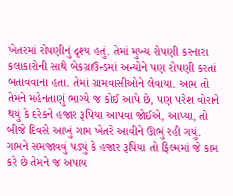ખેતરમાં રોપણીનું દૃશ્ય હતું. તેમાં મુખ્ય રોપણી કરનારા કલાકારોની સાથે બેકગ્રાઉન્ડમાં અન્યોને પણ રોપણી કરતાં બતાવવાના હતા. તેમાં ગ્રામવાસીઓને લેવાયા. આમ તો તેમને મહેનતાણું ભાગ્યે જ કોઈ આપે છે, પણ પરેશ વોરાને થયું કે દરેકને હજાર રૂપિયા આપવા જોઈએ, આપ્યા, તો બીજે દિવસે આખું ગામ ખેતરે આવીને ઊભું રહી ગયું. ગામને સમજાવવું પડ્યું કે હજાર રૂપિયા તો ફિલ્મમાં જે કામ કરે છે તેમને જ અપાય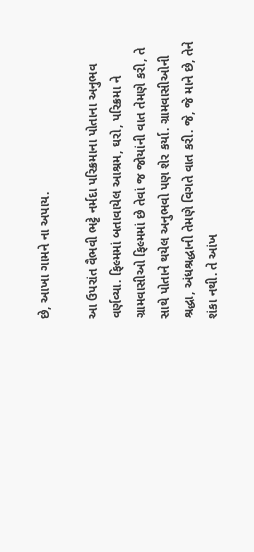છે, આખા ગામને ના અપાય.

આ ઉપરાંત વૈભવી ભટ્ટે નર્મદા પરિક્રમાના પોતાના અનુભવ વર્ણવ્યા. ફિલ્મમાં બતાવાયેલ આશ્રમ, ઘરો, પરિક્રમા ને ગ્રામવાસીઓ ફિલ્મમાં છે તેવાં જ જોયાંની વાત તેમણે કરી, તે સાથે પોતાને થયેલ અનુભવો પણ શેર કર્યા. ગ્રામવાસીઓની શ્રદ્ધા, અંધશ્રદ્ધાની તેમણે વિગતે વાત કરી. જે, જે માને છે, તેને શંકા નથી. તે આંખ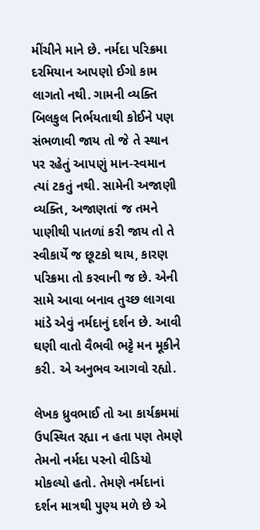મીંચીને માને છે. નર્મદા પરિક્રમા દરમિયાન આપણો ઈગો કામ લાગતો નથી. ગામની વ્યક્તિ બિલકુલ નિર્ભયતાથી કોઈને પણ સંભળાવી જાય તો જે તે સ્થાન પર રહેતું આપણું માન-સ્વમાન ત્યાં ટકતું નથી. સામેની અજાણી વ્યક્તિ, અજાણતાં જ તમને પાણીથી પાતળાં કરી જાય તો તે સ્વીકાર્યે જ છૂટકો થાય, કારણ પરિક્રમા તો કરવાની જ છે. એની સામે આવા બનાવ તુચ્છ લાગવા માંડે એવું નર્મદાનું દર્શન છે. આવી ઘણી વાતો વૈભવી ભટ્ટે મન મૂકીને કરી. એ અનુભવ આગવો રહ્યો.

લેખક ધ્રુવભાઈ તો આ કાર્યક્રમમાં ઉપસ્થિત રહ્યા ન હતા પણ તેમણે તેમનો નર્મદા પરનો વીડિયો મોકલ્યો હતો. તેમણે નર્મદાનાં દર્શન માત્રથી પુણ્ય મળે છે એ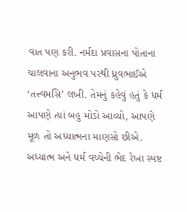વાત પણ કરી. નર્મદા પ્રવાસના પોતાના ચાલવાના અનુભવ પરથી ધ્રુવભાઈએ ‘તત્ત્વમસિ’ લખી. તેમનું કહેવું હતું કે ધર્મ આપણે ત્યાં બહુ મોડો આવ્યો, આપણે મૂળ તો અધ્યાત્મના માણસો છીએ. અધ્યાત્મ અને ધર્મ વચ્ચેની ભેદ રેખા સ્પષ્ટ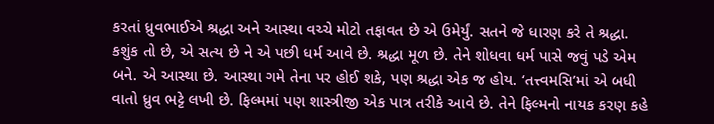કરતાં ધ્રુવભાઈએ શ્રદ્ધા અને આસ્થા વચ્ચે મોટો તફાવત છે એ ઉમેર્યું. સતને જે ધારણ કરે તે શ્રદ્ધા. કશુંક તો છે, એ સત્ય છે ને એ પછી ધર્મ આવે છે. શ્રદ્ધા મૂળ છે. તેને શોધવા ધર્મ પાસે જવું પડે એમ બને. એ આસ્થા છે. આસ્થા ગમે તેના પર હોઈ શકે, પણ શ્રદ્ધા એક જ હોય. ‘તત્ત્વમસિ’માં એ બધી વાતો ધ્રુવ ભટ્ટે લખી છે. ફિલ્મમાં પણ શાસ્ત્રીજી એક પાત્ર તરીકે આવે છે. તેને ફિલ્મનો નાયક કરણ કહે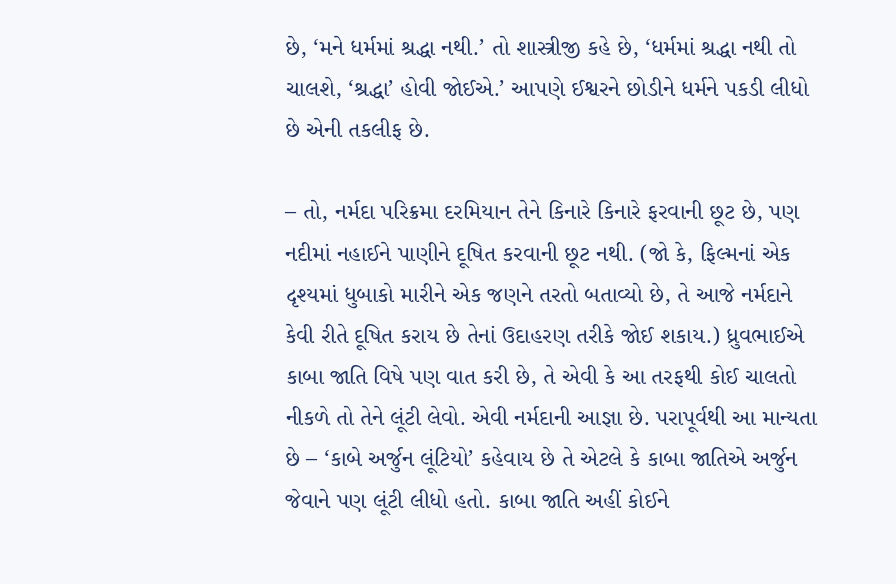છે, ‘મને ધર્મમાં શ્રદ્ધા નથી.’ તો શાસ્ત્રીજી કહે છે, ‘ધર્મમાં શ્રદ્ધા નથી તો ચાલશે, ‘શ્રદ્ધા’ હોવી જોઈએ.’ આપણે ઈશ્વરને છોડીને ધર્મને પકડી લીધો છે એની તકલીફ છે.

– તો, નર્મદા પરિક્રમા દરમિયાન તેને કિનારે કિનારે ફરવાની છૂટ છે, પણ નદીમાં નહાઈને પાણીને દૂષિત કરવાની છૂટ નથી. (જો કે, ફિલ્મનાં એક દૃશ્યમાં ધુબાકો મારીને એક જણને તરતો બતાવ્યો છે, તે આજે નર્મદાને કેવી રીતે દૂષિત કરાય છે તેનાં ઉદાહરણ તરીકે જોઈ શકાય.) ધ્રુવભાઈએ કાબા જાતિ વિષે પણ વાત કરી છે, તે એવી કે આ તરફથી કોઈ ચાલતો નીકળે તો તેને લૂંટી લેવો. એવી નર્મદાની આજ્ઞા છે. પરાપૂર્વથી આ માન્યતા છે – ‘કાબે અર્જુન લૂંટિયો’ કહેવાય છે તે એટલે કે કાબા જાતિએ અર્જુન જેવાને પણ લૂંટી લીધો હતો. કાબા જાતિ અહીં કોઈને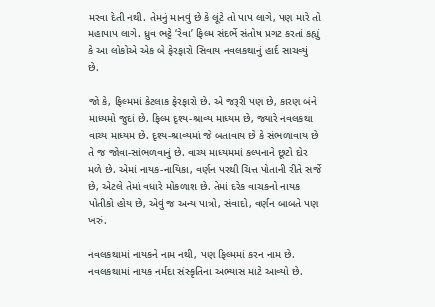મરવા દેતી નથી. તેમનું માનવું છે કે લૂંટે તો પાપ લાગે, પણ મારે તો મહાપાપ લાગે. ધ્રુવ ભટ્ટે ‘રેવા’ ફિલ્મ સંદર્ભે સંતોષ પ્રગટ કરતાં કહ્યું કે આ લોકોએ એક બે ફેરફારો સિવાય નવલકથાનું હાર્દ સાચવ્યું છે.

જો કે, ફિલ્મમાં કેટલાક ફેરફારો છે. એ જરૂરી પણ છે, કારણ બંને માધ્યમો જુદાં છે. ફિલ્મ દૃશ્ય-શ્રાવ્ય માધ્યમ છે, જ્યારે નવલકથા વાચ્ય માધ્યમ છે. દૃશ્ય-શ્રાવ્યમાં જે બતાવાય છે કે સંભળાવાય છે તે જ જોવા-સાંભળવાનું છે. વાચ્ય માધ્યમમાં કલ્પનાને છૂટો દોર મળે છે. એમાં નાયક-નાયિકા, વર્ણન પરથી ચિત્ત પોતાની રીતે સર્જે છે, એટલે તેમાં વધારે મોકળાશ છે. તેમાં દરેક વાચકનો નાયક પોતીકો હોય છે, એવું જ અન્ય પાત્રો, સંવાદો, વર્ણન બાબતે પણ ખરું.

નવલકથામાં નાયકને નામ નથી, પણ ફિલ્મમાં કરન નામ છે. નવલકથામાં નાયક નર્મદા સંસ્કૃતિના અભ્યાસ માટે આવ્યો છે.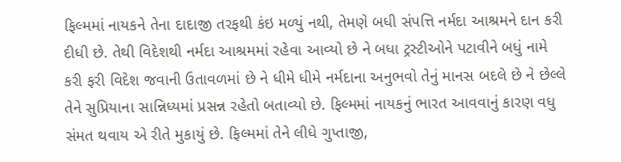ફિલ્મમાં નાયકને તેના દાદાજી તરફથી કંઇ મળ્યું નથી, તેમણે બધી સંપત્તિ નર્મદા આશ્રમને દાન કરી દીધી છે. તેથી વિદેશથી નર્મદા આશ્રમમાં રહેવા આવ્યો છે ને બધા ટ્રસ્ટીઓને પટાવીને બધું નામે કરી ફરી વિદેશ જવાની ઉતાવળમાં છે ને ધીમે ધીમે નર્મદાના અનુભવો તેનું માનસ બદલે છે ને છેલ્લે તેને સુપ્રિયાના સાન્નિધ્યમાં પ્રસન્ન રહેતો બતાવ્યો છે. ફિલ્મમાં નાયકનું ભારત આવવાનું કારણ વધુ સંમત થવાય એ રીતે મુકાયું છે. ફિલ્મમાં તેને લીધે ગુપ્તાજી,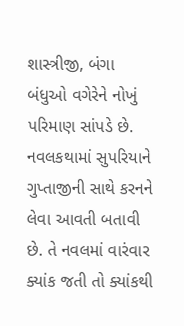શાસ્ત્રીજી, બંગા બંધુઓ વગેરેને નોખું પરિમાણ સાંપડે છે. નવલકથામાં સુપરિયાને ગુપ્તાજીની સાથે કરનને લેવા આવતી બતાવી છે. તે નવલમાં વારંવાર ક્યાંક જતી તો ક્યાંકથી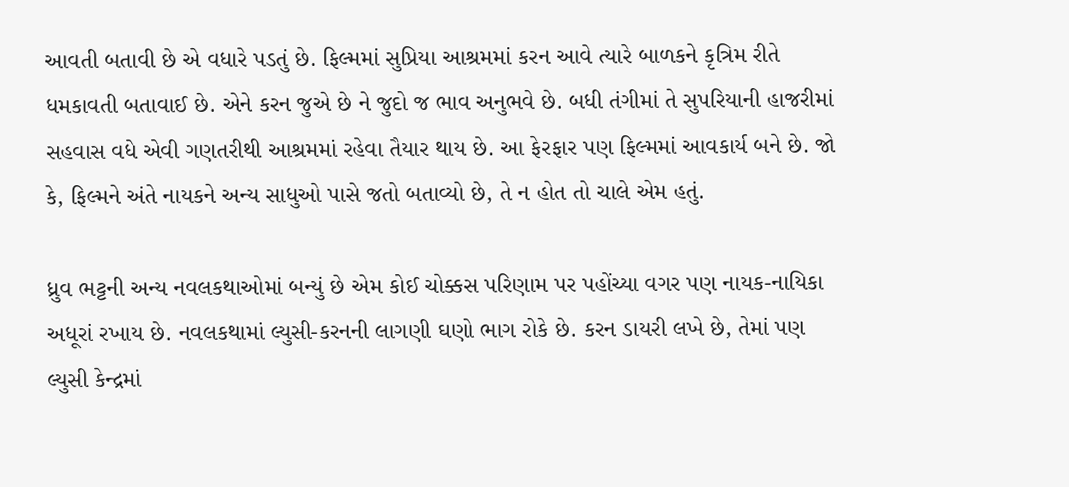આવતી બતાવી છે એ વધારે પડતું છે. ફિલ્મમાં સુપ્રિયા આશ્રમમાં કરન આવે ત્યારે બાળકને કૃત્રિમ રીતે ધમકાવતી બતાવાઈ છે. એને કરન જુએ છે ને જુદો જ ભાવ અનુભવે છે. બધી તંગીમાં તે સુપરિયાની હાજરીમાં સહવાસ વધે એવી ગણતરીથી આશ્રમમાં રહેવા તૈયાર થાય છે. આ ફેરફાર પણ ફિલ્મમાં આવકાર્ય બને છે. જો કે, ફિલ્મને અંતે નાયકને અન્ય સાધુઓ પાસે જતો બતાવ્યો છે, તે ન હોત તો ચાલે એમ હતું.

ધ્રુવ ભટ્ટની અન્ય નવલકથાઓમાં બન્યું છે એમ કોઈ ચોક્કસ પરિણામ પર પહોંચ્યા વગર પણ નાયક-નાયિકા અધૂરાં રખાય છે. નવલકથામાં લ્યુસી-કરનની લાગણી ઘણો ભાગ રોકે છે. કરન ડાયરી લખે છે, તેમાં પણ લ્યુસી કેન્દ્રમાં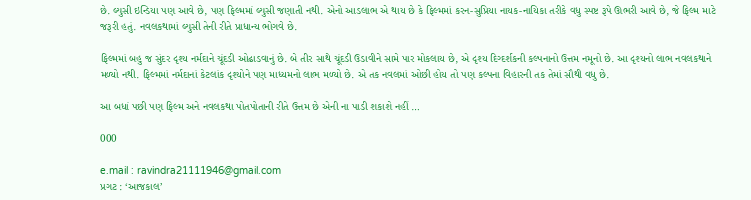છે. લ્યુસી ઇન્ડિયા પણ આવે છે, પણ ફિલ્મમાં લ્યુસી જણાતી નથી. એનો આડલાભ એ થાય છે કે ફિલ્મમાં કરન-સુપ્રિયા નાયક-નાયિકા તરીકે વધુ સ્પષ્ટ રૂપે ઊભરી આવે છે, જે ફિલ્મ માટે જરૂરી હતું. નવલકથામાં લ્યુસી તેની રીતે પ્રાધાન્ય ભોગવે છે.

ફિલ્મમાં બહુ જ સુંદર દૃશ્ય નર્મદાને ચૂંદડી ઓઢાડવાનું છે. બે તીર સાથે ચૂંદડી ઉડાવીને સામે પાર મોકલાય છે, એ દૃશ્ય દિગ્દર્શકની કલ્પનાનો ઉત્તમ નમૂનો છે. આ દૃશ્યનો લાભ નવલકથાને મળ્યો નથી. ફિલ્મમાં નર્મદાનાં કેટલાંક દૃશ્યોને પણ માધ્યમનો લાભ મળ્યો છે. એ તક નવલમાં ઓછી હોય તો પણ કલ્પના વિહારની તક તેમાં સૌથી વધુ છે.

આ બધાં પછી પણ ફિલ્મ અને નવલકથા પોતપોતાની રીતે ઉત્તમ છે એની ના પાડી શકાશે નહીં …

000

e.mail : ravindra21111946@gmail.com
પ્રગટ : ‘આજકાલ’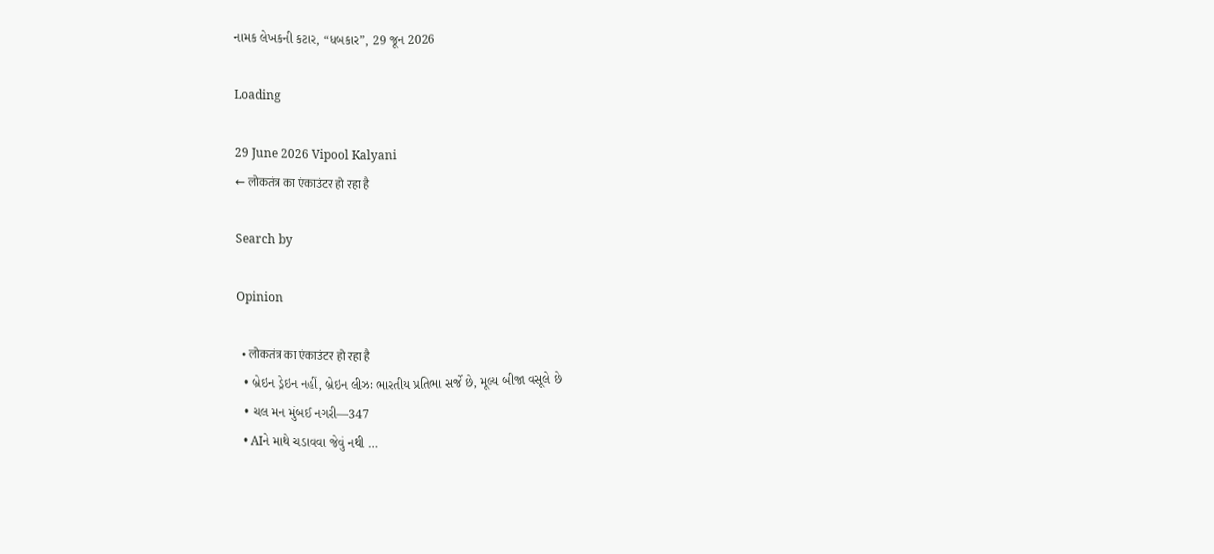નામક લેખકની કટાર, “ધબકાર”, 29 જૂન 2026

Loading

29 June 2026 Vipool Kalyani
← लोकतंत्र का एंकाउंटर हो रहा है

Search by

Opinion

  • लोकतंत्र का एंकाउंटर हो रहा है
  • બ્રેઇન ડ્રેઇન નહીં, બ્રેઇન લીઝઃ ભારતીય પ્રતિભા સર્જે છે, મૂલ્ય બીજા વસૂલે છે
  • ચલ મન મુંબઈ નગરી—347
  • AIને માથે ચડાવવા જેવું નથી …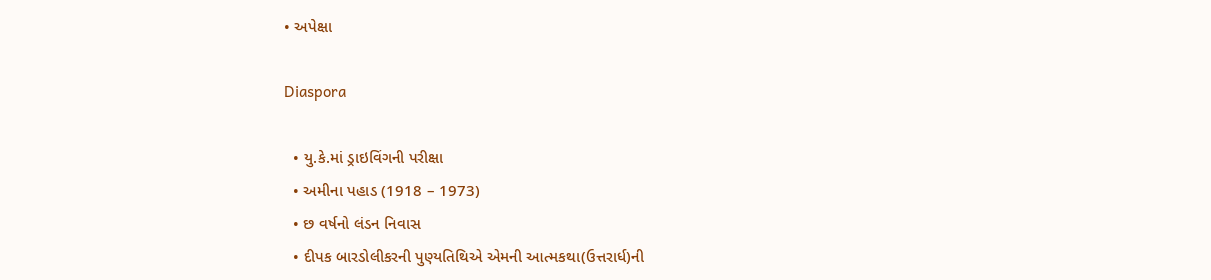• અપેક્ષા

Diaspora

  • યુ.કે.માં ડ્રાઇવિંગની પરીક્ષા
  • અમીના પહાડ (1918 – 1973)
  • છ વર્ષનો લંડન નિવાસ
  • દીપક બારડોલીકરની પુણ્યતિથિએ એમની આત્મકથા(ઉત્તરાર્ધ)ની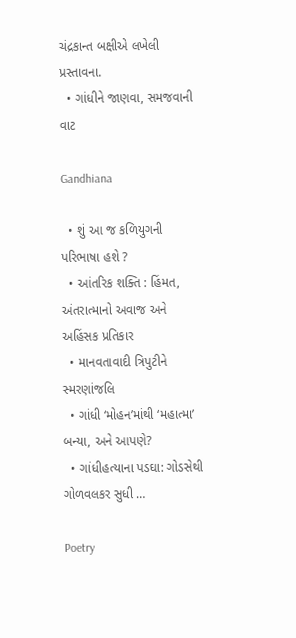ચંદ્રકાન્ત બક્ષીએ લખેલી પ્રસ્તાવના.
  • ગાંધીને જાણવા, સમજવાની વાટ

Gandhiana

  • શું આ જ કળિયુગની પરિભાષા હશે ?
  • આંતરિક શક્તિ : હિંમત, અંતરાત્માનો અવાજ અને અહિંસક પ્રતિકાર
  • માનવતાવાદી ત્રિપુટીને સ્મરણાંજલિ
  • ગાંધી ‘મોહન’માંથી ‘મહાત્મા’ બન્યા, અને આપણે?
  • ગાંધીહત્યાના પડઘા: ગોડસેથી ગોળવલકર સુધી …

Poetry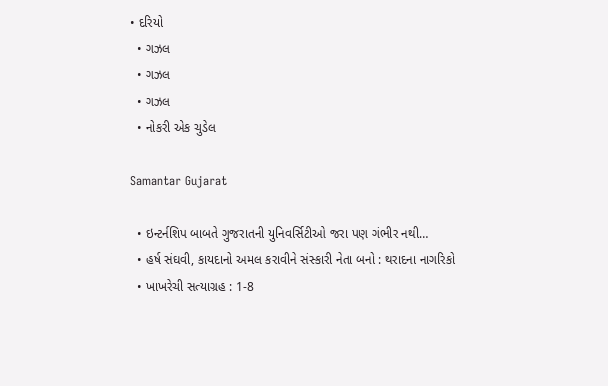• દરિયો
  • ગઝલ
  • ગઝલ
  • ગઝલ
  • નોકરી એક ચુડેલ

Samantar Gujarat

  • ઇન્ટર્નશિપ બાબતે ગુજરાતની યુનિવર્સિટીઓ જરા પણ ગંભીર નથી…
  • હર્ષ સંઘવી, કાયદાનો અમલ કરાવીને સંસ્કારી નેતા બનો : થરાદના નાગરિકો
  • ખાખરેચી સત્યાગ્રહ : 1-8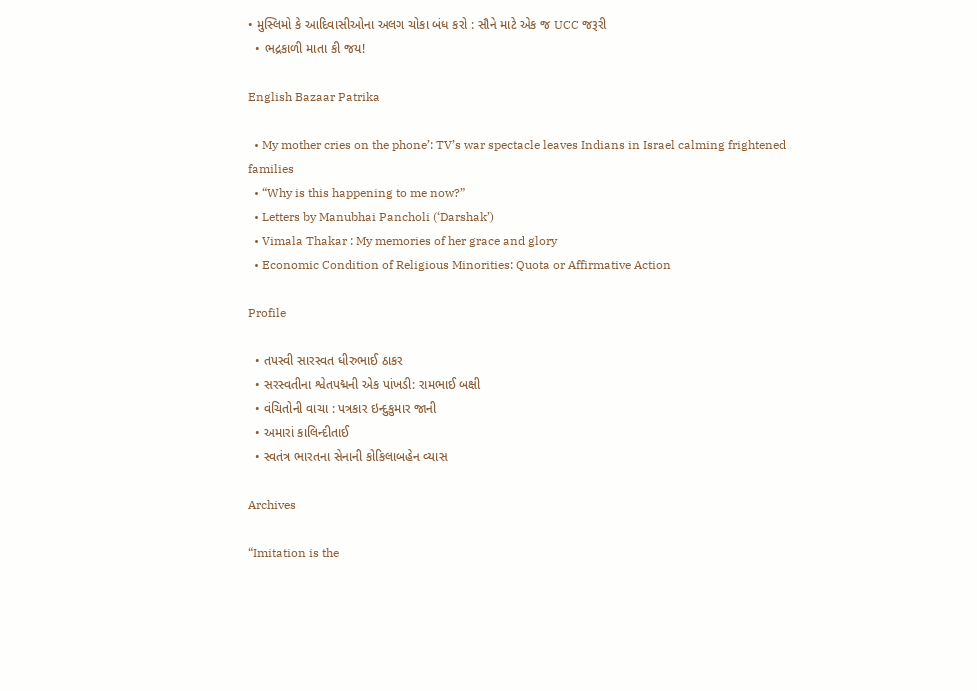• મુસ્લિમો કે આદિવાસીઓના અલગ ચોકા બંધ કરો : સૌને માટે એક જ UCC જરૂરી
  • ભદ્રકાળી માતા કી જય!

English Bazaar Patrika

  • My mother cries on the phone’: TV’s war spectacle leaves Indians in Israel calming frightened families
  • “Why is this happening to me now?”
  • Letters by Manubhai Pancholi (‘Darshak’)
  • Vimala Thakar : My memories of her grace and glory
  • Economic Condition of Religious Minorities: Quota or Affirmative Action

Profile

  • તપસ્વી સારસ્વત ધીરુભાઈ ઠાકર
  • સરસ્વતીના શ્વેતપદ્મની એક પાંખડી: રામભાઈ બક્ષી
  • વંચિતોની વાચા : પત્રકાર ઇન્દુકુમાર જાની
  • અમારાં કાલિન્દીતાઈ
  • સ્વતંત્ર ભારતના સેનાની કોકિલાબહેન વ્યાસ

Archives

“Imitation is the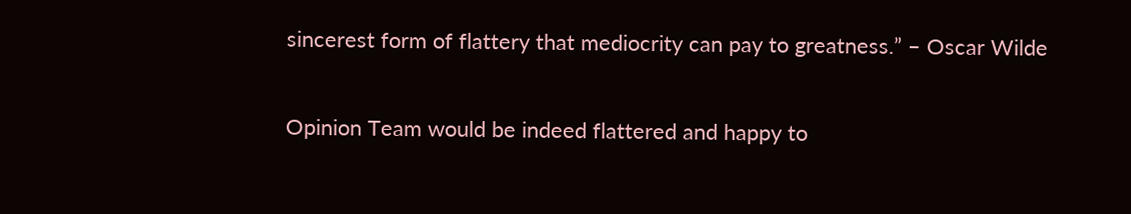sincerest form of flattery that mediocrity can pay to greatness.” – Oscar Wilde

Opinion Team would be indeed flattered and happy to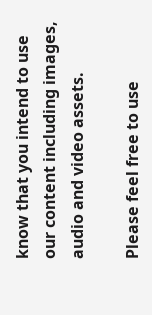know that you intend to use our content including images, audio and video assets.

Please feel free to use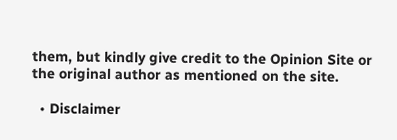them, but kindly give credit to the Opinion Site or the original author as mentioned on the site.

  • Disclaimer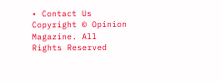• Contact Us
Copyright © Opinion Magazine. All Rights Reserved